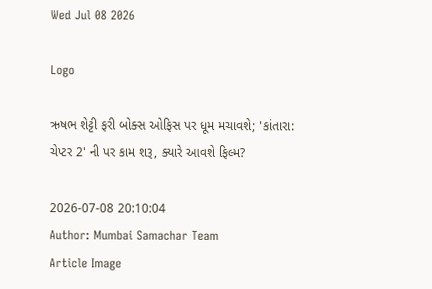Wed Jul 08 2026

Logo

ઋષભ શેટ્ટી ફરી બોક્સ ઓફિસ પર ધૂમ મચાવશે; 'કાંતારા: ચેપ્ટર 2' ની પર કામ શરૂ, ક્યારે આવશે ફિલ્મ?

2026-07-08 20:10:04
Author: Mumbai Samachar Team
Article Image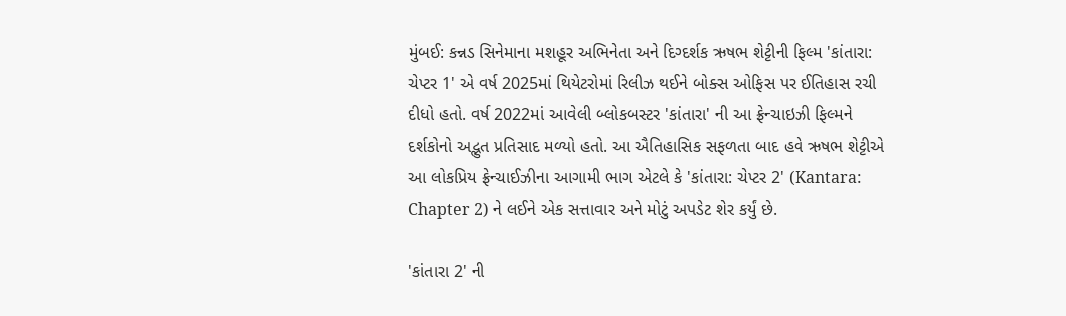મુંબઈ: કન્નડ સિનેમાના મશહૂર અભિનેતા અને દિગ્દર્શક ઋષભ શેટ્ટીની ફિલ્મ 'કાંતારા: ચેપ્ટર 1' એ વર્ષ 2025માં થિયેટરોમાં રિલીઝ થઈને બોક્સ ઓફિસ પર ઈતિહાસ રચી દીધો હતો. વર્ષ 2022માં આવેલી બ્લોકબસ્ટર 'કાંતારા' ની આ ફ્રેન્ચાઇઝી ફિલ્મને દર્શકોનો અદ્ભુત પ્રતિસાદ મળ્યો હતો. આ ઐતિહાસિક સફળતા બાદ હવે ઋષભ શેટ્ટીએ આ લોકપ્રિય ફ્રેન્ચાઈઝીના આગામી ભાગ એટલે કે 'કાંતારા: ચેપ્ટર 2' (Kantara: Chapter 2) ને લઈને એક સત્તાવાર અને મોટું અપડેટ શેર કર્યું છે.

'કાંતારા 2' ની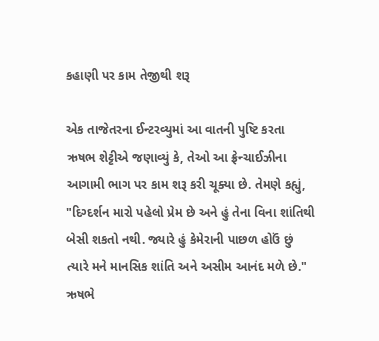કહાણી પર કામ તેજીથી શરૂ

એક તાજેતરના ઈન્ટરવ્યુમાં આ વાતની પુષ્ટિ કરતા ઋષભ શેટ્ટીએ જણાવ્યું કે, તેઓ આ ફ્રેન્ચાઈઝીના આગામી ભાગ પર કામ શરૂ કરી ચૂક્યા છે. તેમણે કહ્યું, "દિગ્દર્શન મારો પહેલો પ્રેમ છે અને હું તેના વિના શાંતિથી બેસી શકતો નથી. જ્યારે હું કેમેરાની પાછળ હોઉં છું ત્યારે મને માનસિક શાંતિ અને અસીમ આનંદ મળે છે." ઋષભે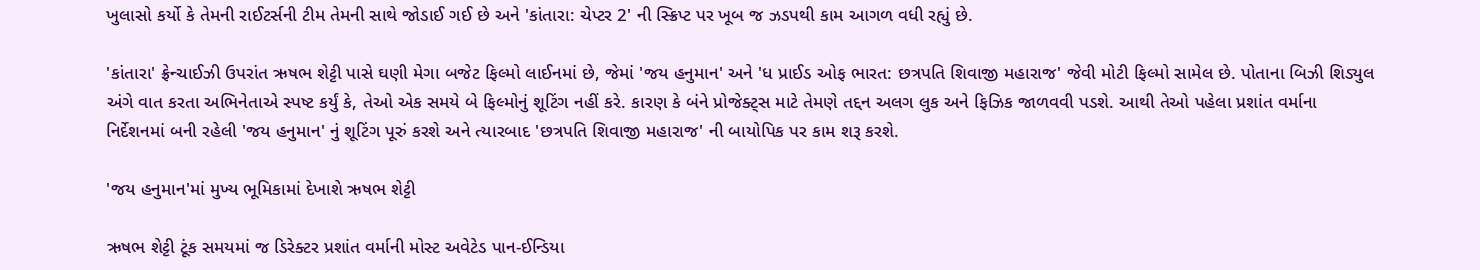ખુલાસો કર્યો કે તેમની રાઈટર્સની ટીમ તેમની સાથે જોડાઈ ગઈ છે અને 'કાંતારા: ચેપ્ટર 2' ની સ્ક્રિપ્ટ પર ખૂબ જ ઝડપથી કામ આગળ વધી રહ્યું છે.

'કાંતારા' ફ્રેન્ચાઈઝી ઉપરાંત ઋષભ શેટ્ટી પાસે ઘણી મેગા બજેટ ફિલ્મો લાઈનમાં છે, જેમાં 'જય હનુમાન' અને 'ધ પ્રાઈડ ઓફ ભારત: છત્રપતિ શિવાજી મહારાજ' જેવી મોટી ફિલ્મો સામેલ છે. પોતાના બિઝી શિડ્યુલ અંગે વાત કરતા અભિનેતાએ સ્પષ્ટ કર્યું કે, તેઓ એક સમયે બે ફિલ્મોનું શૂટિંગ નહીં કરે. કારણ કે બંને પ્રોજેક્ટ્સ માટે તેમણે તદ્દન અલગ લુક અને ફિઝિક જાળવવી પડશે. આથી તેઓ પહેલા પ્રશાંત વર્માના નિર્દેશનમાં બની રહેલી 'જય હનુમાન' નું શૂટિંગ પૂરું કરશે અને ત્યારબાદ 'છત્રપતિ શિવાજી મહારાજ' ની બાયોપિક પર કામ શરૂ કરશે.

'જય હનુમાન'માં મુખ્ય ભૂમિકામાં દેખાશે ઋષભ શેટ્ટી

ઋષભ શેટ્ટી ટૂંક સમયમાં જ ડિરેક્ટર પ્રશાંત વર્માની મોસ્ટ અવેટેડ પાન-ઈન્ડિયા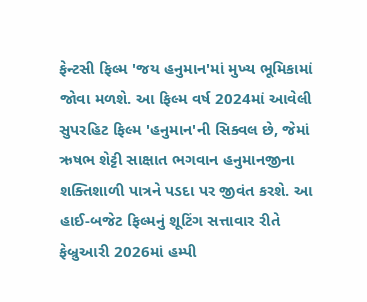ફેન્ટસી ફિલ્મ 'જય હનુમાન'માં મુખ્ય ભૂમિકામાં જોવા મળશે. આ ફિલ્મ વર્ષ 2024માં આવેલી સુપરહિટ ફિલ્મ 'હનુમાન'ની સિક્વલ છે, જેમાં ઋષભ શેટ્ટી સાક્ષાત ભગવાન હનુમાનજીના શક્તિશાળી પાત્રને પડદા પર જીવંત કરશે. આ હાઈ-બજેટ ફિલ્મનું શૂટિંગ સત્તાવાર રીતે ફેબ્રુઆરી 2026માં હમ્પી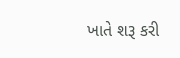ખાતે શરૂ કરી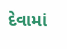દેવામાં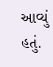આવ્યું હતું.